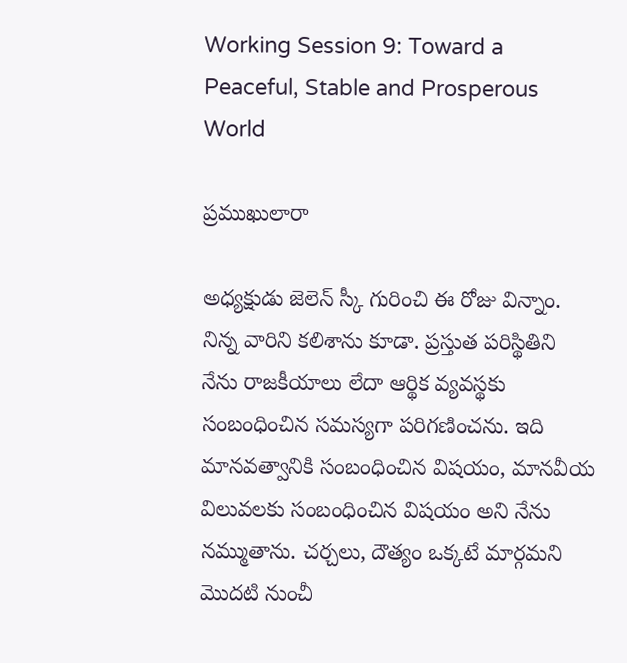Working Session 9: Toward a Peaceful, Stable and Prosperous World

ప్రముఖులారా

అధ్యక్షుడు జెలెన్ స్కీ గురించి ఈ రోజు విన్నాం. నిన్న వారిని కలిశాను కూడా. ప్రస్తుత పరిస్థితిని నేను రాజకీయాలు లేదా ఆర్థిక వ్యవస్థకు సంబంధించిన సమస్యగా పరిగణించను. ఇది మానవత్వానికి సంబంధించిన విషయం, మానవీయ విలువలకు సంబంధించిన విషయం అని నేను నమ్ముతాను. చర్చలు, దౌత్యం ఒక్కటే మార్గమని మొదటి నుంచీ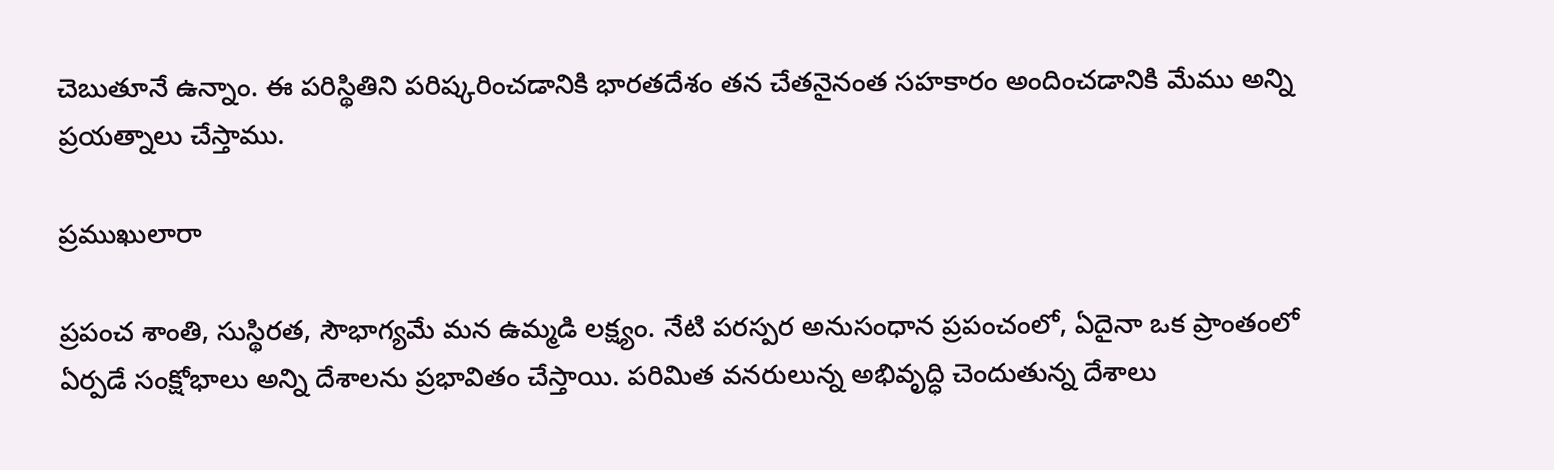చెబుతూనే ఉన్నాం. ఈ పరిస్థితిని పరిష్కరించడానికి భారతదేశం తన చేతనైనంత సహకారం అందించడానికి మేము అన్ని ప్రయత్నాలు చేస్తాము.

ప్రముఖులారా

ప్రపంచ శాంతి, సుస్థిరత, సౌభాగ్యమే మన ఉమ్మడి లక్ష్యం. నేటి పరస్పర అనుసంధాన ప్రపంచంలో, ఏదైనా ఒక ప్రాంతంలో ఏర్పడే సంక్షోభాలు అన్ని దేశాలను ప్రభావితం చేస్తాయి. పరిమిత వనరులున్న అభివృద్ధి చెందుతున్న దేశాలు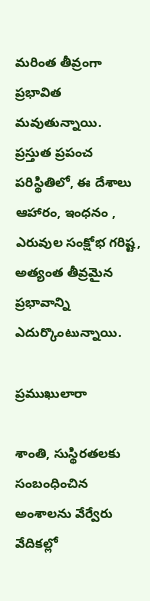మరింత తీవ్రంగా ప్రభావిత మవుతున్నాయి. ప్రస్తుత ప్రపంచ పరిస్థితిలో, ఈ దేశాలు ఆహారం, ఇంధనం , ఎరువుల సంక్షోభ గరిష్ట,  అత్యంత తీవ్రమైన ప్రభావాన్ని ఎదుర్కొంటున్నాయి.

ప్రముఖులారా

శాంతి, సుస్థిరతలకు సంబంధించిన అంశాలను వేర్వేరు వేదికల్లో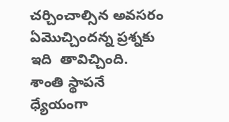చర్చించాల్సిన అవసరం ఏమొచ్చిందన్న ప్రశ్నకు ఇది  తావిచ్చింది. శాంతి స్థాపనే ధ్యేయంగా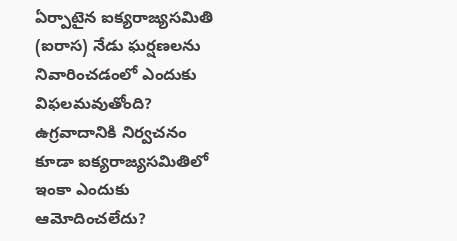ఏర్పాటైన ఐక్యరాజ్యసమితి (ఐరాస) నేడు ఘర్షణలను నివారించడంలో ఎందుకు విఫలమవుతోంది? ఉగ్రవాదానికి నిర్వచనం కూడా ఐక్యరాజ్యసమితిలో ఇంకా ఎందుకు ఆమోదించలేదు?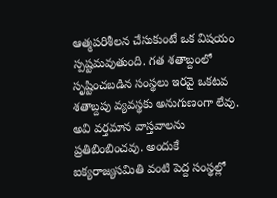ఆత్మపరిశీలన చేసుకుంటే ఒక విషయం స్పష్టమవుతుంది. గత శతాబ్దంలో సృష్టించబడిన సంస్థలు ఇరవై ఒకటవ శతాబ్దపు వ్యవస్థకు అనుగుణంగా లేవు. అవి వర్తమాన వాస్తవాలను ప్రతిబింబించవు. అందుకే ఐక్యరాజ్యసమితి వంటి పెద్ద సంస్థల్లో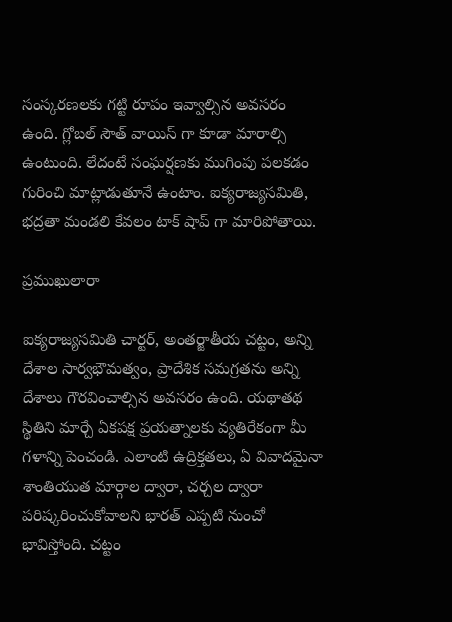సంస్కరణలకు గట్టి రూపం ఇవ్వాల్సిన అవసరం ఉంది. గ్లోబల్ సౌత్ వాయిస్ గా కూడా మారాల్సి ఉంటుంది. లేదంటే సంఘర్షణకు ముగింపు పలకడం గురించి మాట్లాడుతూనే ఉంటాం. ఐక్యరాజ్యసమితి, భద్రతా మండలి కేవలం టాక్ షాప్ గా మారిపోతాయి.

ప్రముఖులారా

ఐక్యరాజ్యసమితి చార్టర్, అంతర్జాతీయ చట్టం, అన్ని దేశాల సార్వభౌమత్వం, ప్రాదేశిక సమగ్రతను అన్ని దేశాలు గౌరవించాల్సిన అవసరం ఉంది. యథాతథ స్థితిని మార్చే ఏకపక్ష ప్రయత్నాలకు వ్యతిరేకంగా మీ గళాన్ని పెంచండి. ఎలాంటి ఉద్రిక్తతలు, ఏ వివాదమైనా శాంతియుత మార్గాల ద్వారా, చర్చల ద్వారా పరిష్కరించుకోవాలని భారత్ ఎప్పటి నుంచో భావిస్తోంది. చట్టం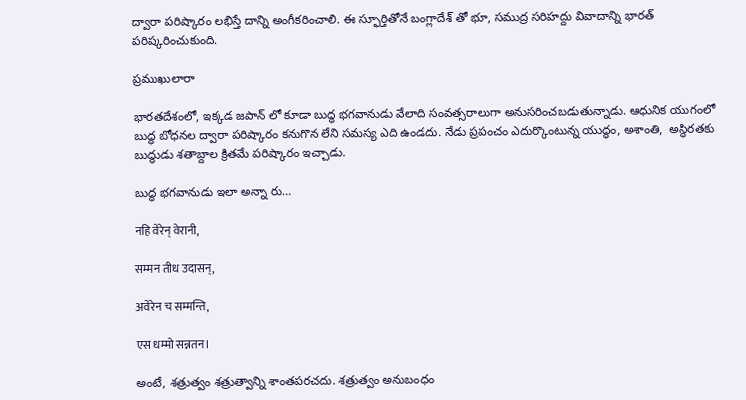ద్వారా పరిష్కారం లభిస్తే దాన్ని అంగీకరించాలి. ఈ స్ఫూర్తితోనే బంగ్లాదేశ్ తో భూ, సముద్ర సరిహద్దు వివాదాన్ని భారత్ పరిష్కరించుకుంది.

ప్రముఖులారా

భారతదేశంలో, ఇక్కడ జపాన్ లో కూడా బుద్ధ భగవానుడు వేలాది సంవత్సరాలుగా అనుసరించబడుతున్నాడు. ఆధునిక యుగంలో బుద్ధ బోధనల ద్వారా పరిష్కారం కనుగొన లేని సమస్య ఎది ఉండదు. నేడు ప్రపంచం ఎదుర్కొంటున్న యుద్ధం, అశాంతి,  అస్థిరతకు బుద్ధుడు శతాబ్దాల క్రితమే పరిష్కారం ఇచ్చాడు.

బుద్ధ భగవానుడు ఇలా అన్నా రు…

नहि वेरेन् वेरानी,

सम्मन तीध उदासन्,

अवेरेन च सम्मन्ति,

एस धम्मो सन्नतन।

అంటే, శత్రుత్వం శత్రుత్వాన్ని శాంతపరచదు. శత్రుత్వం అనుబంధం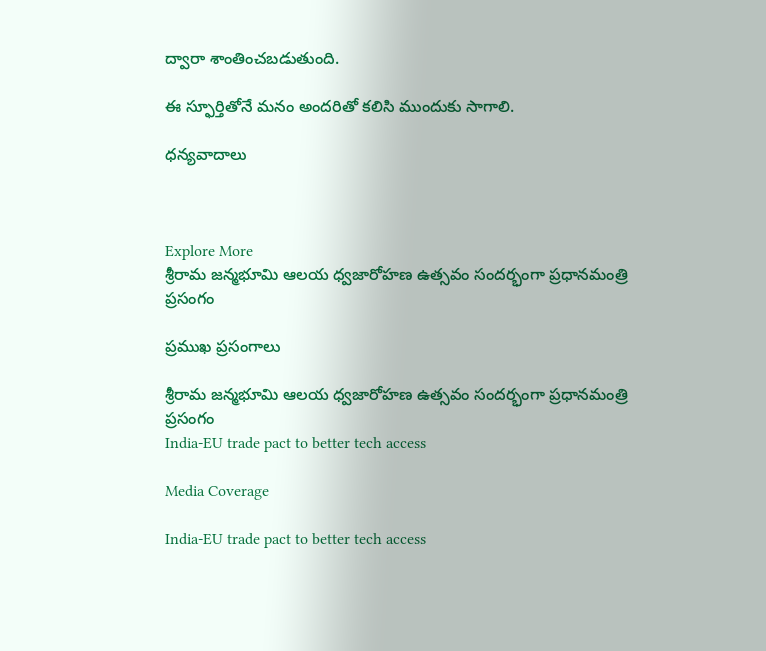ద్వారా శాంతించబడుతుంది.

ఈ స్ఫూర్తితోనే మనం అందరితో కలిసి ముందుకు సాగాలి.

ధన్యవాదాలు



Explore More
శ్రీరామ జన్మభూమి ఆలయ ధ్వజారోహణ ఉత్సవం సందర్భంగా ప్రధానమంత్రి ప్రసంగం

ప్రముఖ ప్రసంగాలు

శ్రీరామ జన్మభూమి ఆలయ ధ్వజారోహణ ఉత్సవం సందర్భంగా ప్రధానమంత్రి ప్రసంగం
India-EU trade pact to better tech access

Media Coverage

India-EU trade pact to better tech access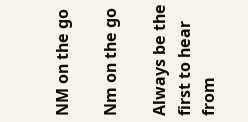NM on the go

Nm on the go

Always be the first to hear from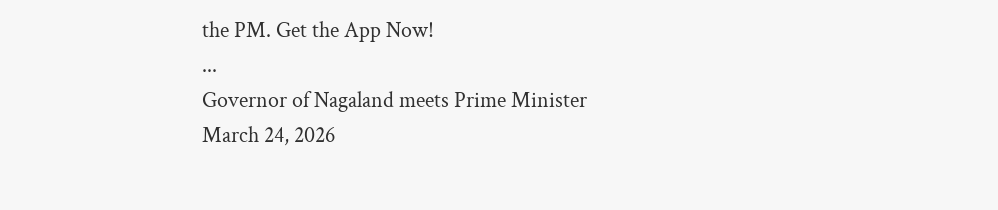the PM. Get the App Now!
...
Governor of Nagaland meets Prime Minister
March 24, 2026